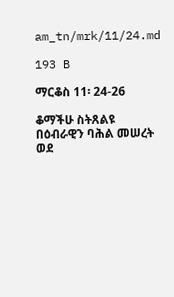am_tn/mrk/11/24.md

193 B

ማርቆስ 11፡ 24-26

ቆማችሁ ስትጸልዩ በዕብራዊን ባሕል መሠረት ወደ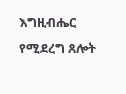እግዚብሔር የሚደረግ ጸሎት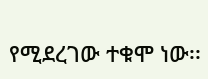የሚደረገው ተቁሞ ነው፡፡